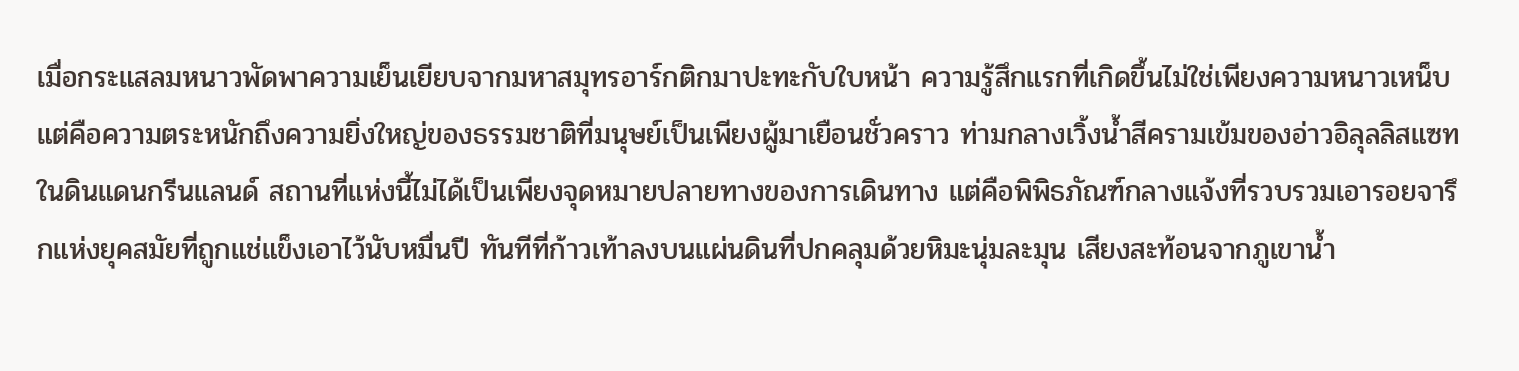เมื่อกระแสลมหนาวพัดพาความเย็นเยียบจากมหาสมุทรอาร์กติกมาปะทะกับใบหน้า ความรู้สึกแรกที่เกิดขึ้นไม่ใช่เพียงความหนาวเหน็บ แต่คือความตระหนักถึงความยิ่งใหญ่ของธรรมชาติที่มนุษย์เป็นเพียงผู้มาเยือนชั่วคราว ท่ามกลางเวิ้งน้ำสีครามเข้มของอ่าวอิลุลลิสแซทในดินแดนกรีนแลนด์ สถานที่แห่งนี้ไม่ได้เป็นเพียงจุดหมายปลายทางของการเดินทาง แต่คือพิพิธภัณฑ์กลางแจ้งที่รวบรวมเอารอยจารึกแห่งยุคสมัยที่ถูกแช่แข็งเอาไว้นับหมื่นปี ทันทีที่ก้าวเท้าลงบนแผ่นดินที่ปกคลุมด้วยหิมะนุ่มละมุน เสียงสะท้อนจากภูเขาน้ำ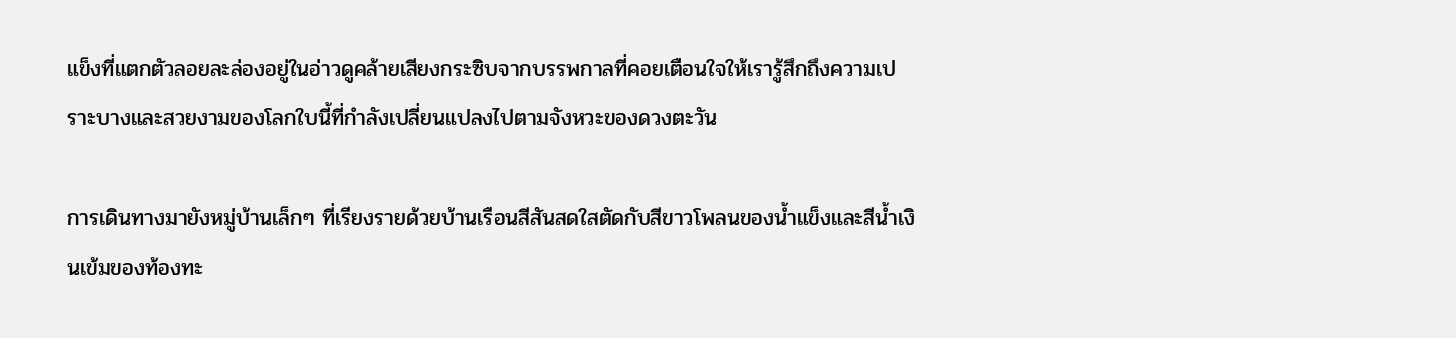แข็งที่แตกตัวลอยละล่องอยู่ในอ่าวดูคล้ายเสียงกระซิบจากบรรพกาลที่คอยเตือนใจให้เรารู้สึกถึงความเปราะบางและสวยงามของโลกใบนี้ที่กำลังเปลี่ยนแปลงไปตามจังหวะของดวงตะวัน

การเดินทางมายังหมู่บ้านเล็กๆ ที่เรียงรายด้วยบ้านเรือนสีสันสดใสตัดกับสีขาวโพลนของน้ำแข็งและสีน้ำเงินเข้มของท้องทะ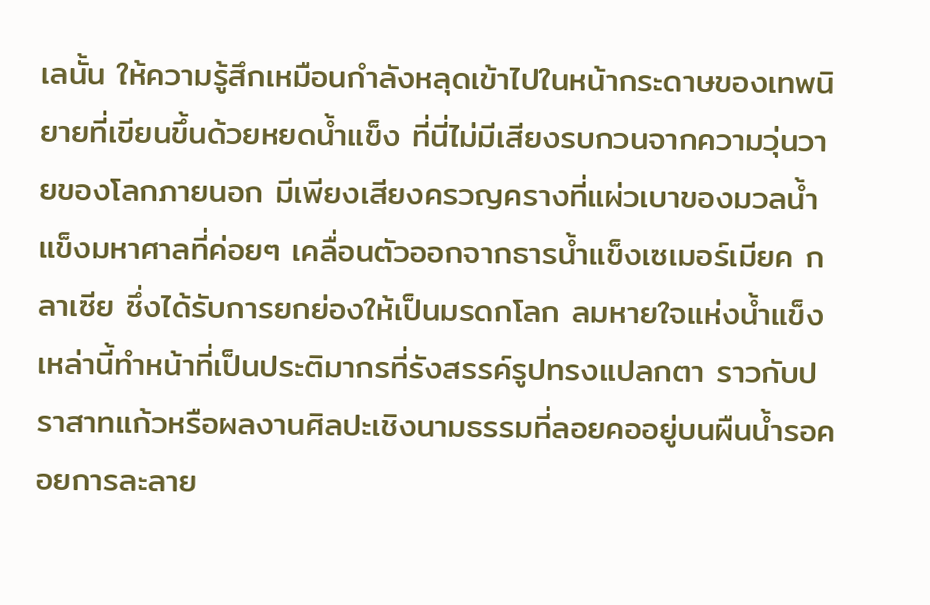เลนั้น ให้ความรู้สึกเหมือนกำลังหลุดเข้าไปในหน้ากระดาษของเทพนิยายที่เขียนขึ้นด้วยหยดน้ำแข็ง ที่นี่ไม่มีเสียงรบกวนจากความวุ่นวายของโลกภายนอก มีเพียงเสียงครวญครางที่แผ่วเบาของมวลน้ำแข็งมหาศาลที่ค่อยๆ เคลื่อนตัวออกจากธารน้ำแข็งเซเมอร์เมียค กลาเซีย ซึ่งได้รับการยกย่องให้เป็นมรดกโลก ลมหายใจแห่งน้ำแข็งเหล่านี้ทำหน้าที่เป็นประติมากรที่รังสรรค์รูปทรงแปลกตา ราวกับปราสาทแก้วหรือผลงานศิลปะเชิงนามธรรมที่ลอยคออยู่บนผืนน้ำรอคอยการละลาย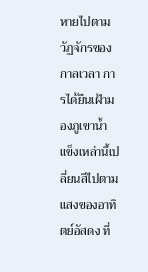หายไปตามวัฏจักรของกาลเวลา การได้ยืนเฝ้ามองภูเขาน้ำแข็งเหล่านี้เปลี่ยนสีไปตามแสงของอาทิตย์อัสดง ที่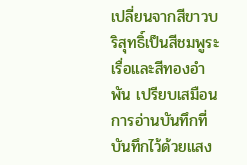เปลี่ยนจากสีขาวบริสุทธิ์เป็นสีชมพูระเรื่อและสีทองอำพัน เปรียบเสมือนการอ่านบันทึกที่บันทึกไว้ด้วยแสง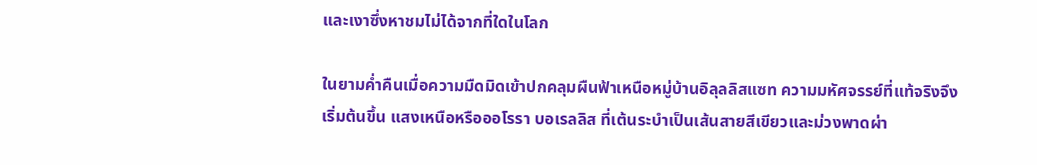และเงาซึ่งหาชมไม่ได้จากที่ใดในโลก

ในยามค่ำคืนเมื่อความมืดมิดเข้าปกคลุมผืนฟ้าเหนือหมู่บ้านอิลุลลิสแซท ความมหัศจรรย์ที่แท้จริงจึงเริ่มต้นขึ้น แสงเหนือหรือออโรรา บอเรลลิส ที่เต้นระบำเป็นเส้นสายสีเขียวและม่วงพาดผ่า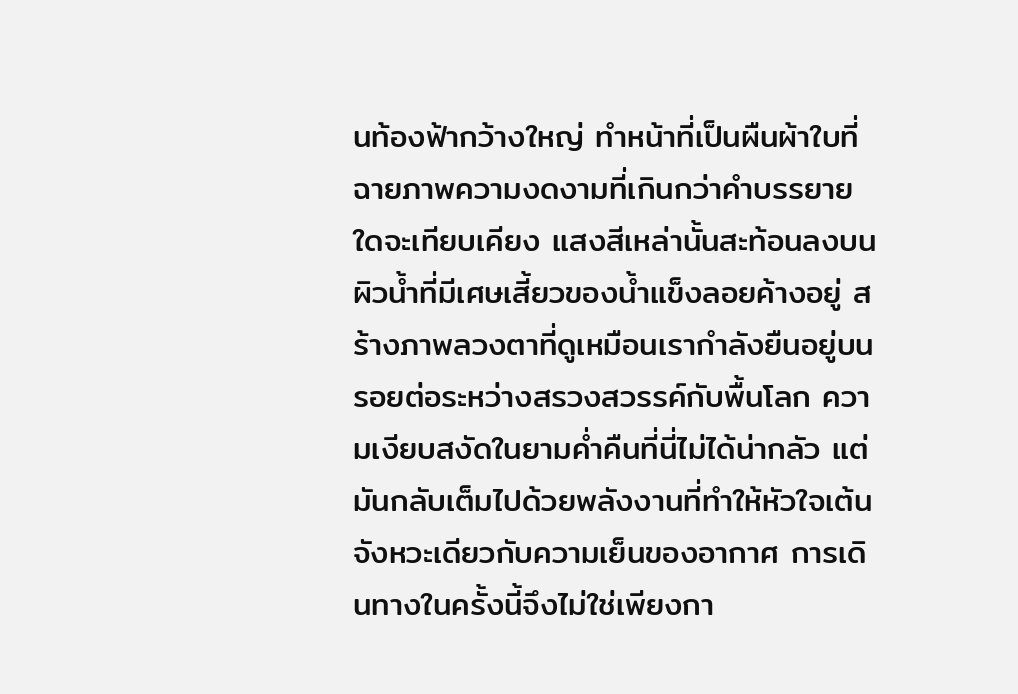นท้องฟ้ากว้างใหญ่ ทำหน้าที่เป็นผืนผ้าใบที่ฉายภาพความงดงามที่เกินกว่าคำบรรยายใดจะเทียบเคียง แสงสีเหล่านั้นสะท้อนลงบนผิวน้ำที่มีเศษเสี้ยวของน้ำแข็งลอยค้างอยู่ สร้างภาพลวงตาที่ดูเหมือนเรากำลังยืนอยู่บนรอยต่อระหว่างสรวงสวรรค์กับพื้นโลก ความเงียบสงัดในยามค่ำคืนที่นี่ไม่ได้น่ากลัว แต่มันกลับเต็มไปด้วยพลังงานที่ทำให้หัวใจเต้นจังหวะเดียวกับความเย็นของอากาศ การเดินทางในครั้งนี้จึงไม่ใช่เพียงกา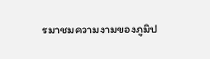รมาชมความงามของภูมิป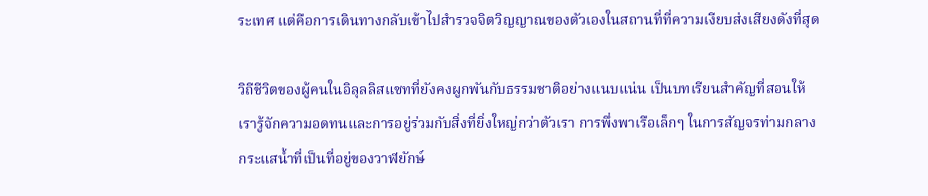ระเทศ แต่คือการเดินทางกลับเข้าไปสำรวจจิตวิญญาณของตัวเองในสถานที่ที่ความเงียบส่งเสียงดังที่สุด

วิถีชีวิตของผู้คนในอิลุลลิสแซทที่ยังคงผูกพันกับธรรมชาติอย่างแนบแน่น เป็นบทเรียนสำคัญที่สอนให้เรารู้จักความอดทนและการอยู่ร่วมกับสิ่งที่ยิ่งใหญ่กว่าตัวเรา การพึ่งพาเรือเล็กๆ ในการสัญจรท่ามกลางกระแสน้ำที่เป็นที่อยู่ของวาฬยักษ์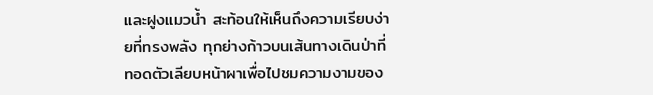และฝูงแมวน้ำ สะท้อนให้เห็นถึงความเรียบง่ายที่ทรงพลัง ทุกย่างก้าวบนเส้นทางเดินป่าที่ทอดตัวเลียบหน้าผาเพื่อไปชมความงามของ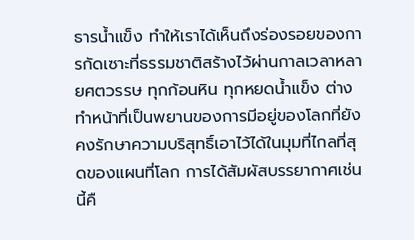ธารน้ำแข็ง ทำให้เราได้เห็นถึงร่องรอยของการกัดเซาะที่ธรรมชาติสร้างไว้ผ่านกาลเวลาหลายศตวรรษ ทุกก้อนหิน ทุกหยดน้ำแข็ง ต่างทำหน้าที่เป็นพยานของการมีอยู่ของโลกที่ยังคงรักษาความบริสุทธิ์เอาไว้ได้ในมุมที่ไกลที่สุดของแผนที่โลก การได้สัมผัสบรรยากาศเช่นนี้คื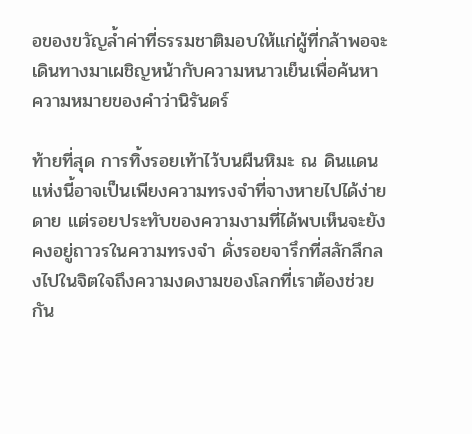อของขวัญล้ำค่าที่ธรรมชาติมอบให้แก่ผู้ที่กล้าพอจะเดินทางมาเผชิญหน้ากับความหนาวเย็นเพื่อค้นหาความหมายของคำว่านิรันดร์

ท้ายที่สุด การทิ้งรอยเท้าไว้บนผืนหิมะ ณ ดินแดนแห่งนี้อาจเป็นเพียงความทรงจำที่จางหายไปได้ง่ายดาย แต่รอยประทับของความงามที่ได้พบเห็นจะยังคงอยู่ถาวรในความทรงจำ ดั่งรอยจารึกที่สลักลึกลงไปในจิตใจถึงความงดงามของโลกที่เราต้องช่วยกัน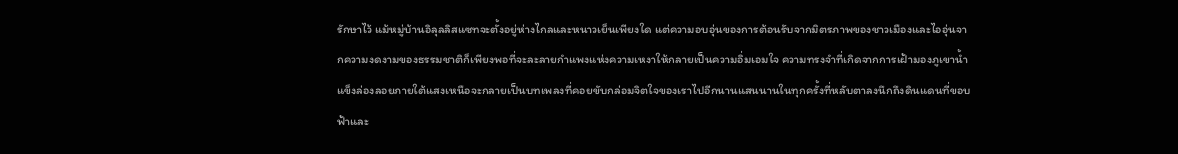รักษาไว้ แม้หมู่บ้านอิลุลลิสแซทจะตั้งอยู่ห่างไกลและหนาวเย็นเพียงใด แต่ความอบอุ่นของการต้อนรับจากมิตรภาพของชาวเมืองและไออุ่นจากความงดงามของธรรมชาติก็เพียงพอที่จะละลายกำแพงแห่งความเหงาให้กลายเป็นความอิ่มเอมใจ ความทรงจำที่เกิดจากการเฝ้ามองภูเขาน้ำแข็งล่องลอยภายใต้แสงเหนือจะกลายเป็นบทเพลงที่คอยขับกล่อมจิตใจของเราไปอีกนานแสนนานในทุกครั้งที่หลับตาลงนึกถึงดินแดนที่ขอบฟ้าและ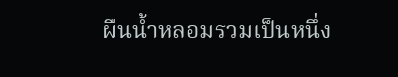ผืนน้ำหลอมรวมเป็นหนึ่ง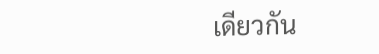เดียวกัน